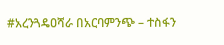#አረንጓዴዐሻራ በአርባምንጭ – ተስፋን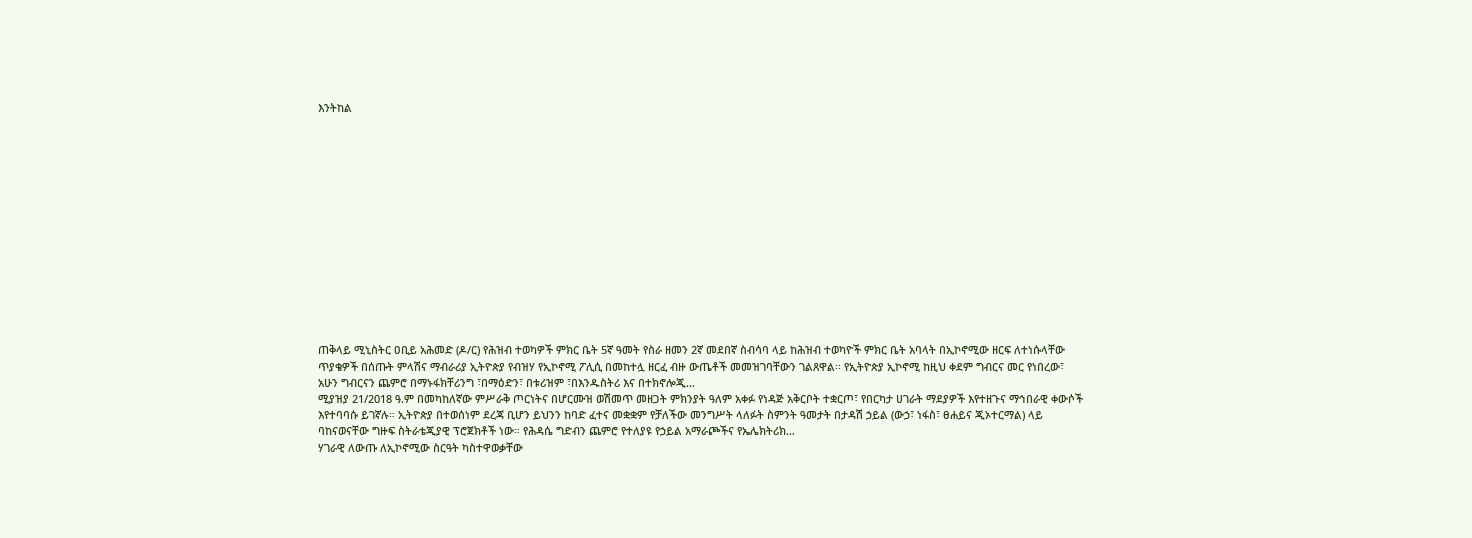እንትከል














ጠቅላይ ሚኒስትር ዐቢይ አሕመድ (ዶ/ር) የሕዝብ ተወካዎች ምክር ቤት 5ኛ ዓመት የስራ ዘመን 2ኛ መደበኛ ስብሳባ ላይ ከሕዝብ ተወካዮች ምክር ቤት አባላት በኢኮኖሚው ዘርፍ ለተነሱላቸው ጥያቄዎች በሰጡት ምላሽና ማብራሪያ ኢትዮጵያ የብዝሃ የኢኮኖሚ ፖሊሲ በመከተሏ ዘርፈ ብዙ ውጤቶች መመዝገባቸውን ገልጸዋል፡፡ የኢትዮጵያ ኢኮኖሚ ከዚህ ቀደም ግብርና መር የነበረው፣ አሁን ግብርናን ጨምሮ በማኑፋክቸሪንግ ፣በማዕድን፣ በቱሪዝም ፣በእንዱስትሪ እና በተክኖሎጂ…
ሚያዝያ 21/2018 ዓ.ም በመካከለኛው ምሥራቅ ጦርነትና በሆርሙዝ ወሽመጥ መዘጋት ምክንያት ዓለም አቀፉ የነዳጅ አቅርቦት ተቋርጦ፣ የበርካታ ሀገራት ማደያዎች እየተዘጉና ማኅበራዊ ቀውሶች እየተባባሱ ይገኛሉ። ኢትዮጵያ በተወሰነም ደረጃ ቢሆን ይህንን ከባድ ፈተና መቋቋም የቻለችው መንግሥት ላለፉት ስምንት ዓመታት በታዳሽ ኃይል (ውኃ፣ ነፋስ፣ ፀሐይና ጂኦተርማል) ላይ ባከናወናቸው ግዙፍ ስትራቴጂያዊ ፕሮጀክቶች ነው። የሕዳሴ ግድብን ጨምሮ የተለያዩ የኃይል አማራጮችና የኤሌክትሪክ…
ሃገራዊ ለውጡ ለኢኮኖሚው ስርዓት ካስተዋወቃቸው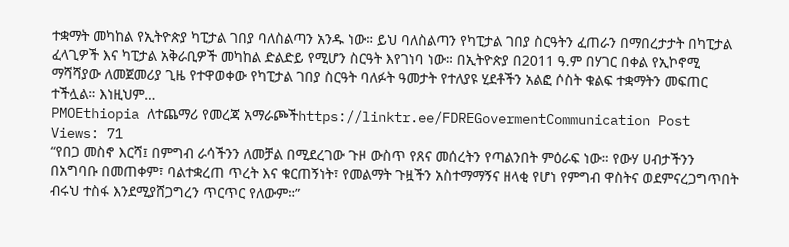ተቋማት መካከል የኢትዮጵያ ካፒታል ገበያ ባለስልጣን አንዱ ነው። ይህ ባለስልጣን የካፒታል ገበያ ስርዓትን ፈጠራን በማበረታታት በካፒታል ፈላጊዎች እና ካፒታል አቅራቢዎች መካከል ድልድይ የሚሆን ስርዓት እየገነባ ነው። በኢትዮጵያ በ2011 ዓ.ም በሃገር በቀል የኢኮኖሚ ማሻሻያው ለመጀመሪያ ጊዜ የተዋወቀው የካፒታል ገበያ ስርዓት ባለፉት ዓመታት የተለያዩ ሂደቶችን አልፎ ሶስት ቁልፍ ተቋማትን መፍጠር ተችሏል። እነዚህም…
PMOEthiopia ለተጨማሪ የመረጃ አማራጮችhttps://linktr.ee/FDREGovermentCommunication Post Views: 71
“የበጋ መስኖ እርሻ፤ በምግብ ራሳችንን ለመቻል በሚደረገው ጉዞ ውስጥ የጸና መሰረትን የጣልንበት ምዕራፍ ነው። የውሃ ሀብታችንን በአግባቡ በመጠቀም፣ ባልተቋረጠ ጥረት እና ቁርጠኝነት፣ የመልማት ጉዟችን አስተማማኝና ዘላቂ የሆነ የምግብ ዋስትና ወደምናረጋግጥበት ብሩህ ተስፋ እንደሚያሸጋግረን ጥርጥር የለውም።”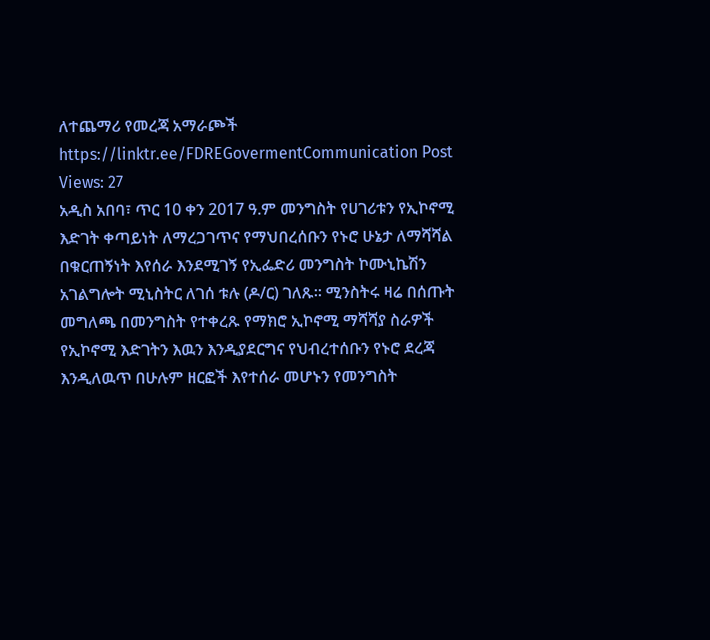ለተጨማሪ የመረጃ አማራጮች https://linktr.ee/FDREGovermentCommunication Post Views: 27
አዲስ አበባ፣ ጥር 10 ቀን 2017 ዓ.ም መንግስት የሀገሪቱን የኢኮኖሚ እድገት ቀጣይነት ለማረጋገጥና የማህበረሰቡን የኑሮ ሁኔታ ለማሻሻል በቁርጠኝነት እየሰራ እንደሚገኝ የኢፌድሪ መንግስት ኮሙኒኬሽን አገልግሎት ሚኒስትር ለገሰ ቱሉ (ዶ/ር) ገለጹ፡፡ ሚንስትሩ ዛሬ በሰጡት መግለጫ በመንግስት የተቀረጹ የማክሮ ኢኮኖሚ ማሻሻያ ስራዎች የኢኮኖሚ እድገትን እዉን እንዲያደርግና የህብረተሰቡን የኑሮ ደረጃ እንዲለዉጥ በሁሉም ዘርፎች እየተሰራ መሆኑን የመንግስት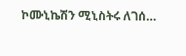ኮሙኒኬሽን ሚኒስትሩ ለገሰ…